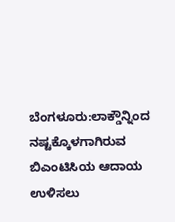ಬೆಂಗಳೂರು:ಲಾಕ್ಡೌನ್ನಿಂದ ನಷ್ಟಕ್ಕೊಳಗಾಗಿರುವ ಬಿಎಂಟಿಸಿಯ ಆದಾಯ ಉಳಿಸಲು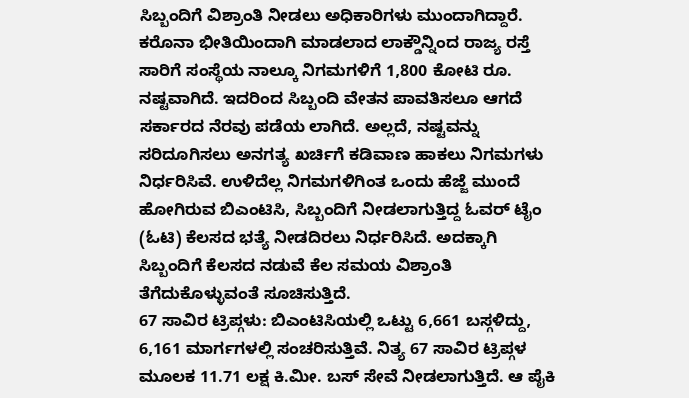ಸಿಬ್ಬಂದಿಗೆ ವಿಶ್ರಾಂತಿ ನೀಡಲು ಅಧಿಕಾರಿಗಳು ಮುಂದಾಗಿದ್ದಾರೆ.
ಕರೊನಾ ಭೀತಿಯಿಂದಾಗಿ ಮಾಡಲಾದ ಲಾಕ್ಡೌನ್ನಿಂದ ರಾಜ್ಯ ರಸ್ತೆ ಸಾರಿಗೆ ಸಂಸ್ಥೆಯ ನಾಲ್ಕೂ ನಿಗಮಗಳಿಗೆ 1,800 ಕೋಟಿ ರೂ. ನಷ್ಟವಾಗಿದೆ. ಇದರಿಂದ ಸಿಬ್ಬಂದಿ ವೇತನ ಪಾವತಿಸಲೂ ಆಗದೆ ಸರ್ಕಾರದ ನೆರವು ಪಡೆಯ ಲಾಗಿದೆ. ಅಲ್ಲದೆ, ನಷ್ಟವನ್ನು ಸರಿದೂಗಿಸಲು ಅನಗತ್ಯ ಖರ್ಚಿಗೆ ಕಡಿವಾಣ ಹಾಕಲು ನಿಗಮಗಳು ನಿರ್ಧರಿಸಿವೆ. ಉಳಿದೆಲ್ಲ ನಿಗಮಗಳಿಗಿಂತ ಒಂದು ಹೆಜ್ಜೆ ಮುಂದೆ ಹೋಗಿರುವ ಬಿಎಂಟಿಸಿ, ಸಿಬ್ಬಂದಿಗೆ ನೀಡಲಾಗುತ್ತಿದ್ದ ಓವರ್ ಟೈಂ (ಓಟಿ) ಕೆಲಸದ ಭತ್ಯೆ ನೀಡದಿರಲು ನಿರ್ಧರಿಸಿದೆ. ಅದಕ್ಕಾಗಿ ಸಿಬ್ಬಂದಿಗೆ ಕೆಲಸದ ನಡುವೆ ಕೆಲ ಸಮಯ ವಿಶ್ರಾಂತಿ ತೆಗೆದುಕೊಳ್ಳುವಂತೆ ಸೂಚಿಸುತ್ತಿದೆ.
67 ಸಾವಿರ ಟ್ರಿಪ್ಗಳು: ಬಿಎಂಟಿಸಿಯಲ್ಲಿ ಒಟ್ಟು 6,661 ಬಸ್ಗಳಿದ್ದು, 6,161 ಮಾರ್ಗಗಳಲ್ಲಿ ಸಂಚರಿಸುತ್ತಿವೆ. ನಿತ್ಯ 67 ಸಾವಿರ ಟ್ರಿಪ್ಗಳ ಮೂಲಕ 11.71 ಲಕ್ಷ ಕಿ.ಮೀ. ಬಸ್ ಸೇವೆ ನೀಡಲಾಗುತ್ತಿದೆ. ಆ ಪೈಕಿ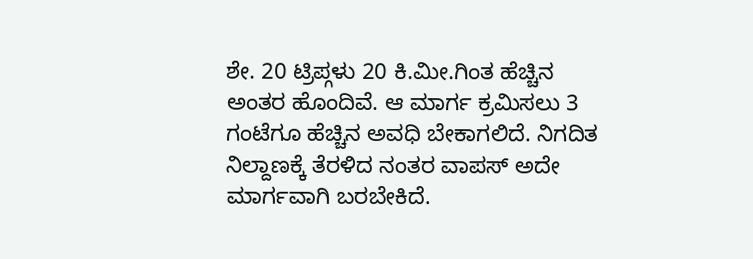ಶೇ. 20 ಟ್ರಿಪ್ಗಳು 20 ಕಿ.ಮೀ.ಗಿಂತ ಹೆಚ್ಚಿನ ಅಂತರ ಹೊಂದಿವೆ. ಆ ಮಾರ್ಗ ಕ್ರಮಿಸಲು 3 ಗಂಟೆಗೂ ಹೆಚ್ಚಿನ ಅವಧಿ ಬೇಕಾಗಲಿದೆ. ನಿಗದಿತ ನಿಲ್ದಾಣಕ್ಕೆ ತೆರಳಿದ ನಂತರ ವಾಪಸ್ ಅದೇ ಮಾರ್ಗವಾಗಿ ಬರಬೇಕಿದೆ.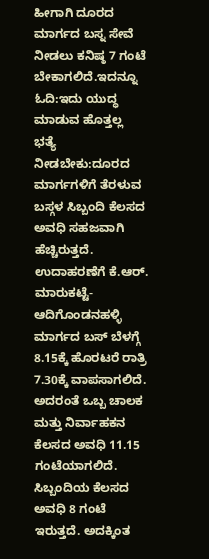ಹೀಗಾಗಿ ದೂರದ ಮಾರ್ಗದ ಬಸ್ನ ಸೇವೆ ನೀಡಲು ಕನಿಷ್ಠ 7 ಗಂಟೆ ಬೇಕಾಗಲಿದೆ.ಇದನ್ನೂ ಓದಿ:ಇದು ಯುದ್ಧ ಮಾಡುವ ಹೊತ್ತಲ್ಲ
ಭತ್ಯೆ ನೀಡಬೇಕು:ದೂರದ ಮಾರ್ಗಗಳಿಗೆ ತೆರಳುವ ಬಸ್ಗಳ ಸಿಬ್ಬಂದಿ ಕೆಲಸದ ಅವಧಿ ಸಹಜವಾಗಿ ಹೆಚ್ಚಿರುತ್ತದೆ. ಉದಾಹರಣೆಗೆ ಕೆ.ಆರ್. ಮಾರುಕಟ್ಟೆ-ಆದಿಗೊಂಡನಹಳ್ಳಿ ಮಾರ್ಗದ ಬಸ್ ಬೆಳಗ್ಗೆ 8.15ಕ್ಕೆ ಹೊರಟರೆ ರಾತ್ರಿ 7.30ಕ್ಕೆ ವಾಪಸಾಗಲಿದೆ. ಅದರಂತೆ ಒಬ್ಬ ಚಾಲಕ ಮತ್ತು ನಿರ್ವಾಹಕನ ಕೆಲಸದ ಅವಧಿ 11.15 ಗಂಟೆಯಾಗಲಿದೆ. ಸಿಬ್ಬಂದಿಯ ಕೆಲಸದ ಅವಧಿ 8 ಗಂಟೆ ಇರುತ್ತದೆ. ಅದಕ್ಕಿಂತ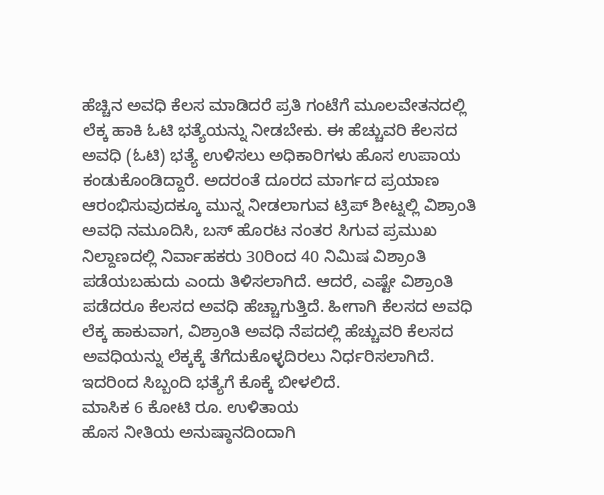ಹೆಚ್ಚಿನ ಅವಧಿ ಕೆಲಸ ಮಾಡಿದರೆ ಪ್ರತಿ ಗಂಟೆಗೆ ಮೂಲವೇತನದಲ್ಲಿ ಲೆಕ್ಕ ಹಾಕಿ ಓಟಿ ಭತ್ಯೆಯನ್ನು ನೀಡಬೇಕು. ಈ ಹೆಚ್ಚುವರಿ ಕೆಲಸದ ಅವಧಿ (ಓಟಿ) ಭತ್ಯೆ ಉಳಿಸಲು ಅಧಿಕಾರಿಗಳು ಹೊಸ ಉಪಾಯ ಕಂಡುಕೊಂಡಿದ್ದಾರೆ. ಅದರಂತೆ ದೂರದ ಮಾರ್ಗದ ಪ್ರಯಾಣ ಆರಂಭಿಸುವುದಕ್ಕೂ ಮುನ್ನ ನೀಡಲಾಗುವ ಟ್ರಿಪ್ ಶೀಟ್ನಲ್ಲಿ ವಿಶ್ರಾಂತಿ ಅವಧಿ ನಮೂದಿಸಿ, ಬಸ್ ಹೊರಟ ನಂತರ ಸಿಗುವ ಪ್ರಮುಖ ನಿಲ್ದಾಣದಲ್ಲಿ ನಿರ್ವಾಹಕರು 30ರಿಂದ 40 ನಿಮಿಷ ವಿಶ್ರಾಂತಿ ಪಡೆಯಬಹುದು ಎಂದು ತಿಳಿಸಲಾಗಿದೆ. ಆದರೆ, ಎಷ್ಟೇ ವಿಶ್ರಾಂತಿ ಪಡೆದರೂ ಕೆಲಸದ ಅವಧಿ ಹೆಚ್ಚಾಗುತ್ತಿದೆ. ಹೀಗಾಗಿ ಕೆಲಸದ ಅವಧಿ ಲೆಕ್ಕ ಹಾಕುವಾಗ, ವಿಶ್ರಾಂತಿ ಅವಧಿ ನೆಪದಲ್ಲಿ ಹೆಚ್ಚುವರಿ ಕೆಲಸದ ಅವಧಿಯನ್ನು ಲೆಕ್ಕಕ್ಕೆ ತೆಗೆದುಕೊಳ್ಳದಿರಲು ನಿರ್ಧರಿಸಲಾಗಿದೆ. ಇದರಿಂದ ಸಿಬ್ಬಂದಿ ಭತ್ಯೆಗೆ ಕೊಕ್ಕೆ ಬೀಳಲಿದೆ.
ಮಾಸಿಕ 6 ಕೋಟಿ ರೂ. ಉಳಿತಾಯ
ಹೊಸ ನೀತಿಯ ಅನುಷ್ಠಾನದಿಂದಾಗಿ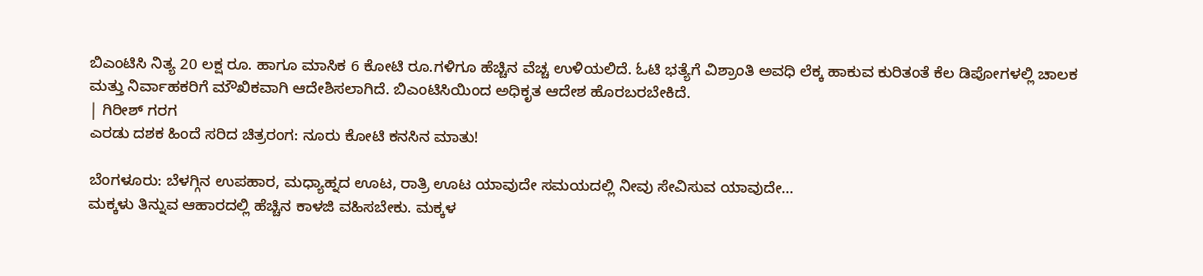ಬಿಎಂಟಿಸಿ ನಿತ್ಯ 20 ಲಕ್ಷ ರೂ. ಹಾಗೂ ಮಾಸಿಕ 6 ಕೋಟಿ ರೂ.ಗಳಿಗೂ ಹೆಚ್ಚಿನ ವೆಚ್ಚ ಉಳಿಯಲಿದೆ. ಓಟಿ ಭತ್ಯೆಗೆ ವಿಶ್ರಾಂತಿ ಅವಧಿ ಲೆಕ್ಕ ಹಾಕುವ ಕುರಿತಂತೆ ಕೆಲ ಡಿಪೋಗಳಲ್ಲಿ ಚಾಲಕ ಮತ್ತು ನಿರ್ವಾಹಕರಿಗೆ ಮೌಖಿಕವಾಗಿ ಆದೇಶಿಸಲಾಗಿದೆ. ಬಿಎಂಟಿಸಿಯಿಂದ ಅಧಿಕೃತ ಆದೇಶ ಹೊರಬರಬೇಕಿದೆ.
| ಗಿರೀಶ್ ಗರಗ
ಎರಡು ದಶಕ ಹಿಂದೆ ಸರಿದ ಚಿತ್ರರಂಗ: ನೂರು ಕೋಟಿ ಕನಸಿನ ಮಾತು!

ಬೆಂಗಳೂರು: ಬೆಳಗ್ಗಿನ ಉಪಹಾರ, ಮಧ್ಯಾಹ್ನದ ಊಟ, ರಾತ್ರಿ ಊಟ ಯಾವುದೇ ಸಮಯದಲ್ಲಿ ನೀವು ಸೇವಿಸುವ ಯಾವುದೇ…
ಮಕ್ಕಳು ತಿನ್ನುವ ಆಹಾರದಲ್ಲಿ ಹೆಚ್ಚಿನ ಕಾಳಜಿ ವಹಿಸಬೇಕು. ಮಕ್ಕಳ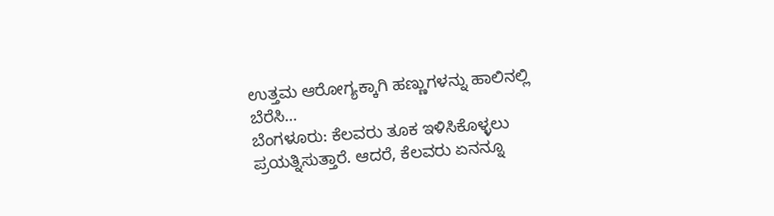ಉತ್ತಮ ಆರೋಗ್ಯಕ್ಕಾಗಿ ಹಣ್ಣುಗಳನ್ನು ಹಾಲಿನಲ್ಲಿ ಬೆರೆಸಿ…
ಬೆಂಗಳೂರು: ಕೆಲವರು ತೂಕ ಇಳಿಸಿಕೊಳ್ಳಲು ಪ್ರಯತ್ನಿಸುತ್ತಾರೆ. ಆದರೆ, ಕೆಲವರು ಏನನ್ನೂ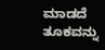ಮಾಡದೆ ತೂಕವನ್ನು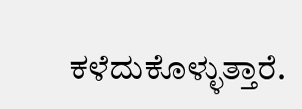ಕಳೆದುಕೊಳ್ಳುತ್ತಾರೆ.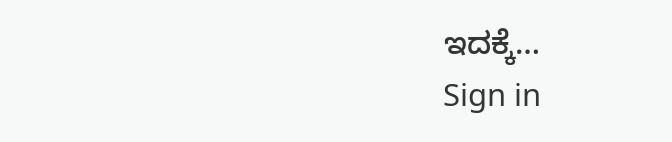ಇದಕ್ಕೆ…
Sign in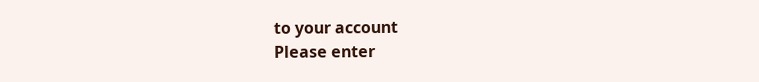to your account
Please enter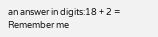an answer in digits:18 + 2 =
Remember me